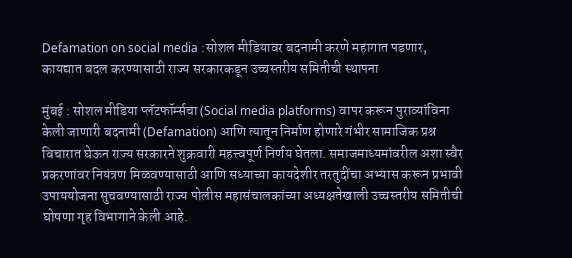Defamation on social media :सोशल मीडियावर बदनामी करणे महागात पडणार, कायद्यात बदल करण्यासाठी राज्य सरकारकडून उच्चस्तरीय समितीची स्थापना

मुंबई : सोशल मीडिया प्लॅटफॉर्म्सचा (Social media platforms) वापर करून पुराव्यांविना केली जाणारी बदनामी (Defamation) आणि त्यातून निर्माण होणारे गंभीर सामाजिक प्रश्न विचारात घेऊन राज्य सरकारने शुक्रवारी महत्त्वपूर्ण निर्णय घेतला. समाजमाध्यमांवरील अशा स्वैर प्रकरणांवर नियंत्रण मिळवण्यासाठी आणि सध्याच्या कायदेशीर तरतुदींचा अभ्यास करून प्रभावी उपाययोजना सुचवण्यासाठी राज्य पोलीस महासंचालकांच्या अध्यक्षतेखाली उच्चस्तरीय समितीची घोषणा गृह विभागाने केली आहे.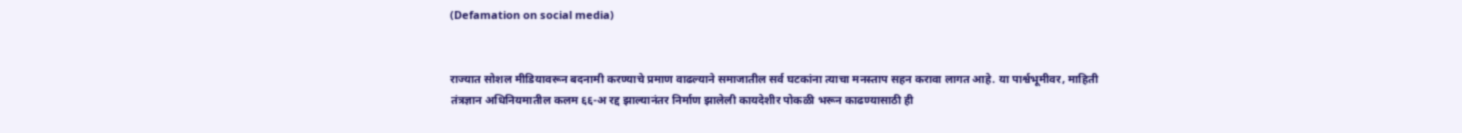(Defamation on social media)


राज्यात सोशल मीडियावरून बदनामी करण्याचे प्रमाण वाढल्याने समाजातील सर्व घटकांना त्याचा मनस्ताप सहन करावा लागत आहे. या पार्श्वभूमीवर, माहिती तंत्रज्ञान अधिनियमातील कलम ६६-अ रद्द झाल्यानंतर निर्माण झालेली कायदेशीर पोकळी भरून काढण्यासाठी ही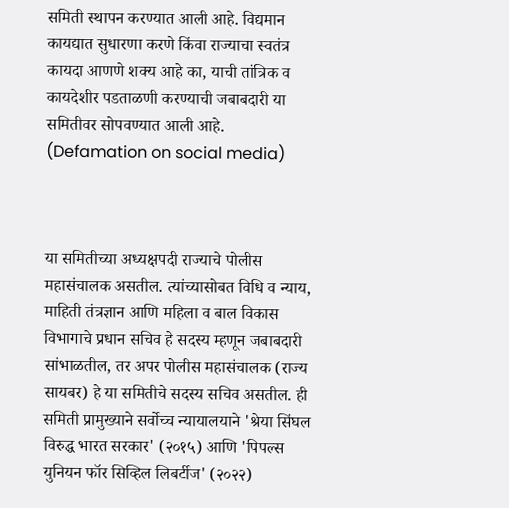समिती स्थापन करण्यात आली आहे. विद्यमान कायद्यात सुधारणा करणे किंवा राज्याचा स्वतंत्र कायदा आणणे शक्य आहे का, याची तांत्रिक व कायदेशीर पडताळणी करण्याची जबाबदारी या समितीवर सोपवण्यात आली आहे. (Defamation on social media)



या समितीच्या अध्यक्षपदी राज्याचे पोलीस महासंचालक असतील. त्यांच्यासोबत विधि व न्याय, माहिती तंत्रज्ञान आणि महिला व बाल विकास विभागाचे प्रधान सचिव हे सदस्य म्हणून जबाबदारी सांभाळतील, तर अपर पोलीस महासंचालक (राज्य सायबर) हे या समितीचे सदस्य सचिव असतील. ही समिती प्रामुख्याने सर्वोच्च न्यायालयाने 'श्रेया सिंघल विरुद्ध भारत सरकार' (२०१५) आणि 'पिपल्स युनियन फॉर सिव्हिल लिबर्टीज' (२०२२)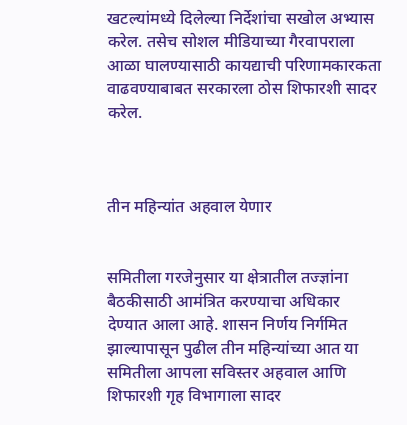खटल्यांमध्ये दिलेल्या निर्देशांचा सखोल अभ्यास करेल. तसेच सोशल मीडियाच्या गैरवापराला आळा घालण्यासाठी कायद्याची परिणामकारकता वाढवण्याबाबत सरकारला ठोस शिफारशी सादर करेल.



तीन महिन्यांत अहवाल येणार


समितीला गरजेनुसार या क्षेत्रातील तज्ज्ञांना बैठकीसाठी आमंत्रित करण्याचा अधिकार देण्यात आला आहे. शासन निर्णय निर्गमित झाल्यापासून पुढील तीन महिन्यांच्या आत या समितीला आपला सविस्तर अहवाल आणि शिफारशी गृह विभागाला सादर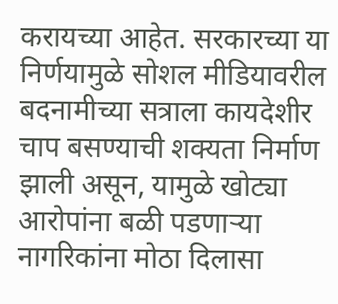करायच्या आहेत. सरकारच्या या निर्णयामुळे सोशल मीडियावरील बदनामीच्या सत्राला कायदेशीर चाप बसण्याची शक्यता निर्माण झाली असून, यामुळे खोट्या आरोपांना बळी पडणाऱ्या नागरिकांना मोठा दिलासा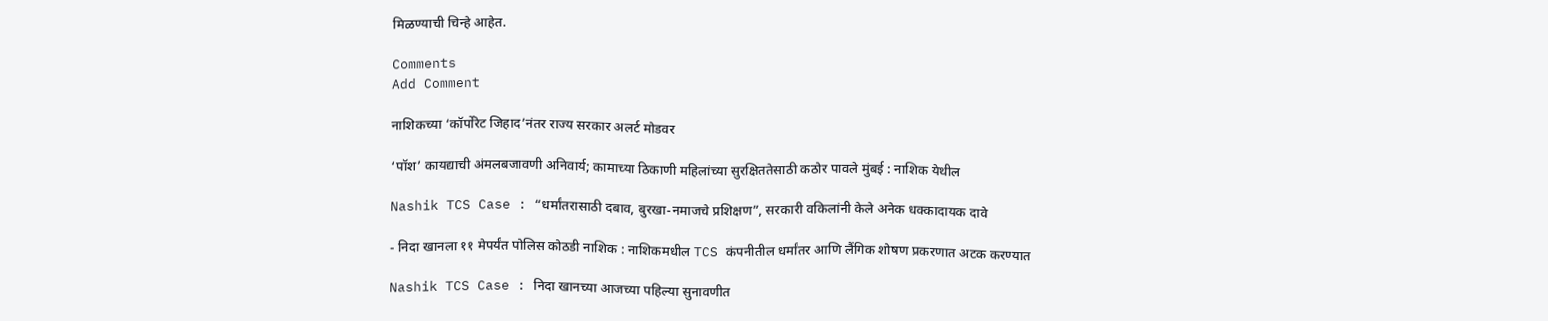मिळण्याची चिन्हे आहेत.

Comments
Add Comment

नाशिकच्या ‘कॉर्पोरेट जिहाद’नंतर राज्य सरकार अलर्ट मोडवर

‘पॉश’ कायद्याची अंमलबजावणी अनिवार्य; कामाच्या ठिकाणी महिलांच्या सुरक्षिततेसाठी कठोर पावले मुंबई : नाशिक येथील

Nashik TCS Case : “धर्मांतरासाठी दबाव, बुरखा-नमाजचे प्रशिक्षण”, सरकारी वकिलांनी केले अनेक धक्कादायक दावे

- निदा खानला ११ मेपर्यंत पोलिस कोठडी नाशिक : नाशिकमधील TCS कंपनीतील धर्मांतर आणि लैंगिक शोषण प्रकरणात अटक करण्यात

Nashik TCS Case : निदा खानच्या आजच्या पहिल्या सुनावणीत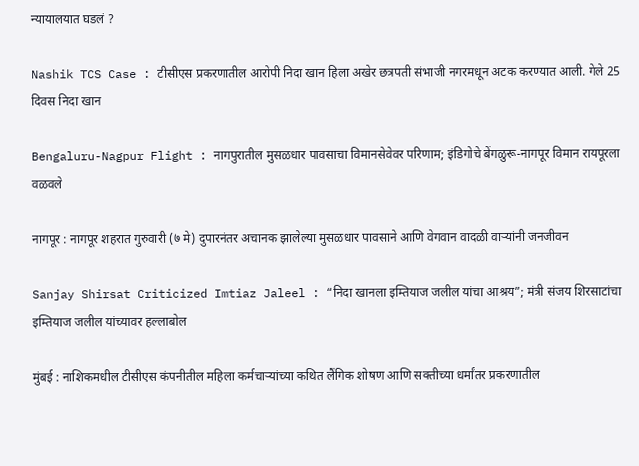न्यायालयात घडलं ?

Nashik TCS Case : टीसीएस प्रकरणातील आरोपी निदा खान हिला अखेर छत्रपती संभाजी नगरमधून अटक करण्यात आली. गेले 25 दिवस निदा खान

Bengaluru-Nagpur Flight : नागपुरातील मुसळधार पावसाचा विमानसेवेवर परिणाम; इंडिगोचे बेंगळुरू-नागपूर विमान रायपूरला वळवले

नागपूर : नागपूर शहरात गुरुवारी (७ मे) दुपारनंतर अचानक झालेल्या मुसळधार पावसाने आणि वेगवान वादळी वाऱ्यांनी जनजीवन

Sanjay Shirsat Criticized Imtiaz Jaleel : “निदा खानला इम्तियाज जलील यांचा आश्रय”; मंत्री संजय शिरसाटांचा इम्तियाज जलील यांच्यावर हल्लाबोल

मुंबई : नाशिकमधील टीसीएस कंपनीतील महिला कर्मचाऱ्यांच्या कथित लैंगिक शोषण आणि सक्तीच्या धर्मांतर प्रकरणातील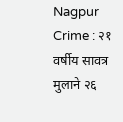Nagpur Crime : २१ वर्षीय सावत्र मुलाने २६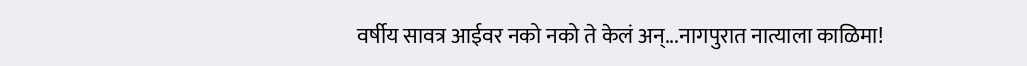वर्षीय सावत्र आईवर नको नको ते केलं अन्...नागपुरात नात्याला काळिमा!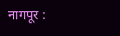नागपूर :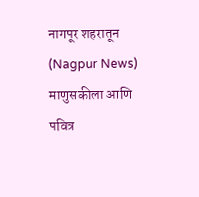नागपूर शहरातून (Nagpur News) माणुसकीला आणि पवित्र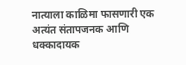नात्याला काळिमा फासणारी एक अत्यंत संतापजनक आणि धक्कादायक